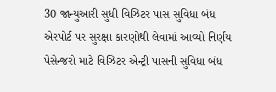30 જાન્યુઆરી સુધી વિઝિટર પાસ સુવિધા બંધ
એરપોર્ટ પર સુરક્ષા કારણોથી લેવામાં આવ્યો નિર્ણય
પેસેન્જરો માટે વિઝિટર એન્ટ્રી પાસની સુવિધા બંધ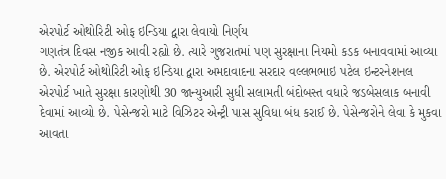એરપોર્ટ ઓથોરિટી ઓફ ઇન્ડિયા દ્વારા લેવાયો નિર્ણય
ગણતંત્ર દિવસ નજીક આવી રહ્યો છે. ત્યારે ગુજરાતમાં પણ સુરક્ષાના નિયમો કડક બનાવવામાં આવ્યા છે. એરપોર્ટ ઓથોરિટી ઓફ ઇન્ડિયા દ્વારા અમદાવાદના સરદાર વલ્લભભાઇ પટેલ ઇન્ટરનેશનલ એરપોર્ટ ખાતે સુરક્ષા કારણોથી 30 જાન્યુઆરી સુધી સલામતી બંદોબસ્ત વધારે જડબેસલાક બનાવી દેવામાં આવ્યો છે. પેસેન્જરો માટે વિઝિટર એન્ટ્રી પાસ સુવિધા બંધ કરાઈ છે. પેસેન્જરોને લેવા કે મુકવા આવતા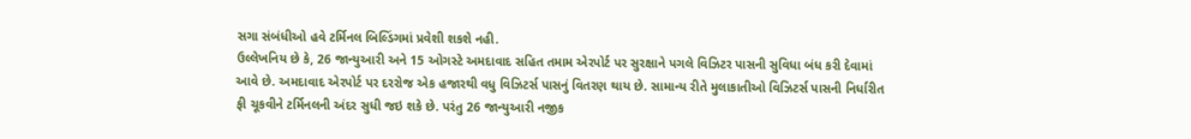સગા સંબંધીઓ હવે ટર્મિનલ બિલ્ડિંગમાં પ્રવેશી શકશે નહી.
ઉલ્લેખનિય છે કે, 26 જાન્યુઆરી અને 15 ઓગસ્ટે અમદાવાદ સહિત તમામ એરપોર્ટ પર સુરક્ષાને પગલે વિઝિટર પાસની સુવિધા બંધ કરી દેવામાં આવે છે. અમદાવાદ એરપોર્ટ પર દરરોજ એક હજારથી વધુ વિઝિટર્સ પાસનું વિતરણ થાય છે. સામાન્ય રીતે મુલાકાતીઓ વિઝિટર્સ પાસની નિર્ધારીત ફી ચૂકવીને ટર્મિનલની અંદર સુધી જઇ શકે છે. પરંતુ 26 જાન્યુઆરી નજીક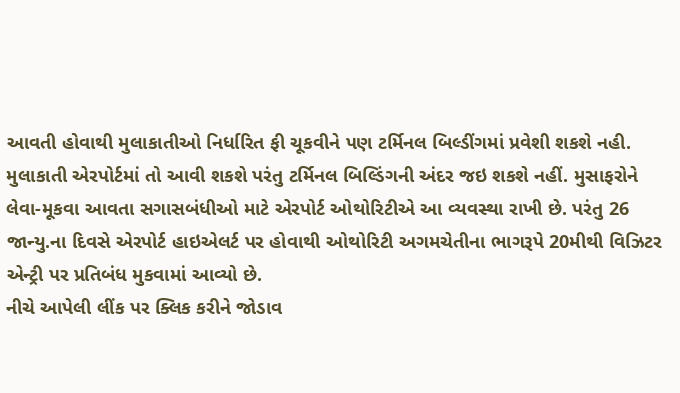આવતી હોવાથી મુલાકાતીઓ નિર્ધારિત ફી ચૂકવીને પણ ટર્મિનલ બિલ્ડીંગમાં પ્રવેશી શકશે નહી.
મુલાકાતી એરપોર્ટમાં તો આવી શકશે પરંતુ ટર્મિનલ બિલ્ડિંગની અંદર જઇ શકશે નહીં. મુસાફરોને લેવા-મૂકવા આવતા સગાસબંધીઓ માટે એરપોર્ટ ઓથોરિટીએ આ વ્યવસ્થા રાખી છે. પરંતુ 26 જાન્યુ.ના દિવસે એરપોર્ટ હાઇએલર્ટ પર હોવાથી ઓથોરિટી અગમચેતીના ભાગરૂપે 20મીથી વિઝિટર એન્ટ્રી પર પ્રતિબંધ મુકવામાં આવ્યો છે.
નીચે આપેલી લીંક પર ક્લિક કરીને જોડાવ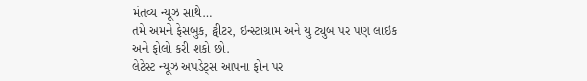મંતવ્ય ન્યૂઝ સાથે…
તમે અમને ફેસબુક, ટ્વીટર, ઇન્સ્ટાગ્રામ અને યુ ટ્યુબ પર પણ લાઇક અને ફોલો કરી શકો છો.
લેટેસ્ટ ન્યૂઝ અપડેટ્સ આપના ફોન પર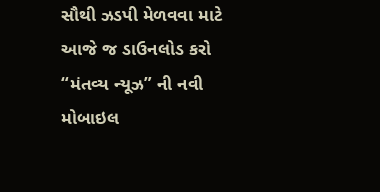સૌથી ઝડપી મેળવવા માટે આજે જ ડાઉનલોડ કરો “મંતવ્ય ન્યૂઝ” ની નવી મોબાઇલ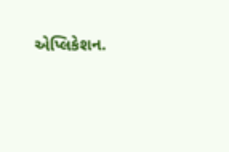એપ્લિકેશન.